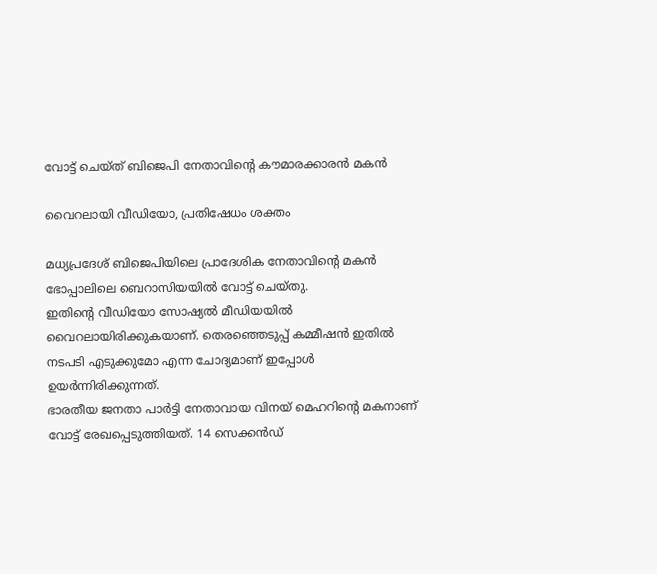വോട്ട് ചെയ്ത് ബിജെപി നേതാവിന്റെ കൗമാരക്കാരന്‍ മകന്‍

വൈറലായി വീഡിയോ, പ്രതിഷേധം ശക്തം

മധ്യപ്രദേശ് ബിജെപിയിലെ പ്രാദേശിക നേതാവിന്റെ മകന്‍ ഭോപ്പാലിലെ ബെറാസിയയില്‍ വോട്ട് ചെയ്തു.
ഇതിന്റെ വീഡിയോ സോഷ്യല്‍ മീഡിയയില്‍ വൈറലായിരിക്കുകയാണ്. തെരഞ്ഞെടുപ്പ് കമ്മീഷന്‍ ഇതില്‍ നടപടി എടുക്കുമോ എന്ന ചോദ്യമാണ് ഇപ്പോള്‍ ഉയര്‍ന്നിരിക്കുന്നത്.
ഭാരതീയ ജനതാ പാര്‍ട്ടി നേതാവായ വിനയ് മെഹറിന്റെ മകനാണ് വോട്ട് രേഖപ്പെടുത്തിയത്. 14 സെക്കന്‍ഡ്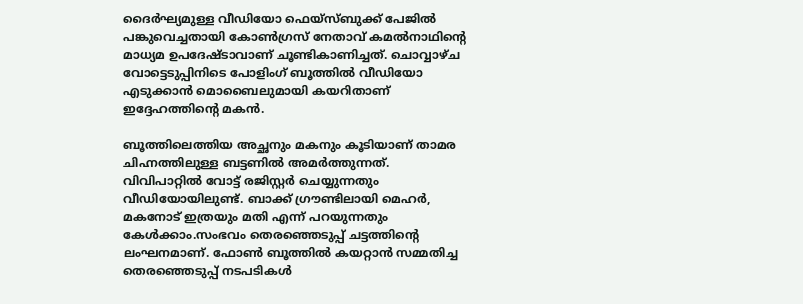ദൈര്‍ഘ്യമുള്ള വീഡിയോ ഫെയ്സ്ബുക്ക് പേജില്‍ പങ്കുവെച്ചതായി കോണ്‍ഗ്രസ് നേതാവ് കമല്‍നാഥിന്റെ മാധ്യമ ഉപദേഷ്ടാവാണ് ചൂണ്ടികാണിച്ചത്. ചൊവ്വാഴ്ച വോട്ടെടുപ്പിനിടെ പോളിംഗ് ബൂത്തില്‍ വീഡിയോ എടുക്കാന്‍ മൊബൈലുമായി കയറിതാണ് ഇദ്ദേഹത്തിന്റെ മകന്‍.

ബൂത്തിലെത്തിയ അച്ഛനും മകനും കൂടിയാണ് താമര ചിഹ്നത്തിലുള്ള ബട്ടണില്‍ അമര്‍ത്തുന്നത്. വിവിപാറ്റില്‍ വോട്ട് രജിസ്റ്റര്‍ ചെയ്യുന്നതും വീഡിയോയിലുണ്ട്. ബാക്ക് ഗ്രൗണ്ടിലായി മെഹര്‍, മകനോട് ഇത്രയും മതി എന്ന് പറയുന്നതും കേള്‍ക്കാം.സംഭവം തെരഞ്ഞെടുപ്പ് ചട്ടത്തിന്റെ ലംഘനമാണ്. ഫോണ്‍ ബൂത്തില്‍ കയറ്റാന്‍ സമ്മതിച്ച തെരഞ്ഞെടുപ്പ് നടപടികള്‍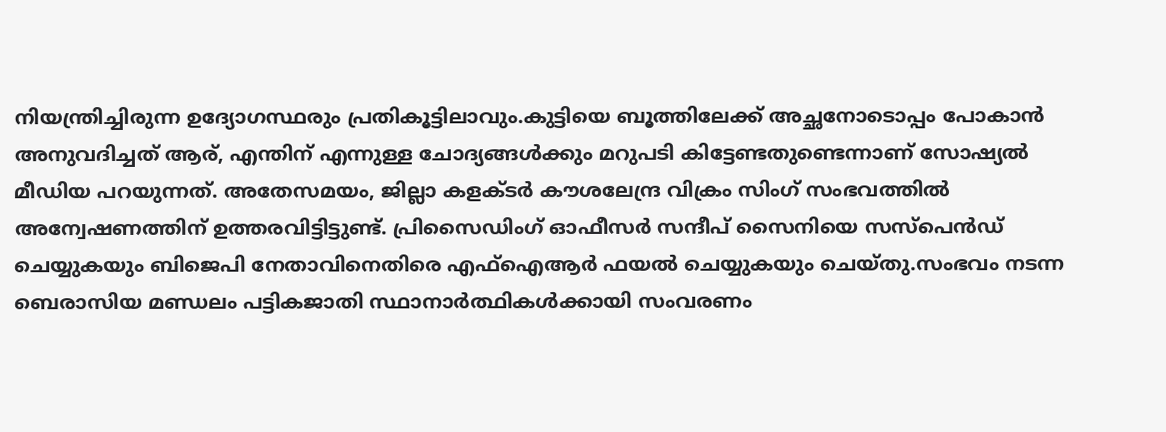നിയന്ത്രിച്ചിരുന്ന ഉദ്യോഗസ്ഥരും പ്രതികൂട്ടിലാവും.കുട്ടിയെ ബൂത്തിലേക്ക് അച്ഛനോടൊപ്പം പോകാന്‍ അനുവദിച്ചത് ആര്, എന്തിന് എന്നുള്ള ചോദ്യങ്ങള്‍ക്കും മറുപടി കിട്ടേണ്ടതുണ്ടെന്നാണ് സോഷ്യല്‍ മീഡിയ പറയുന്നത്. അതേസമയം, ജില്ലാ കളക്ടര്‍ കൗശലേന്ദ്ര വിക്രം സിംഗ് സംഭവത്തില്‍ അന്വേഷണത്തിന് ഉത്തരവിട്ടിട്ടുണ്ട്. പ്രിസൈഡിംഗ് ഓഫീസര്‍ സന്ദീപ് സൈനിയെ സസ്പെന്‍ഡ് ചെയ്യുകയും ബിജെപി നേതാവിനെതിരെ എഫ്‌ഐആര്‍ ഫയല്‍ ചെയ്യുകയും ചെയ്തു.സംഭവം നടന്ന ബെരാസിയ മണ്ഡലം പട്ടികജാതി സ്ഥാനാര്‍ത്ഥികള്‍ക്കായി സംവരണം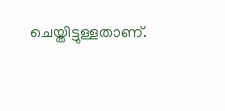ചെയ്തിട്ടുള്ളതാണ്.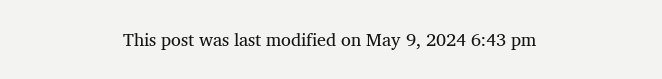This post was last modified on May 9, 2024 6:43 pm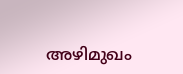അഴിമുഖം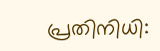പ്രതിനിധി: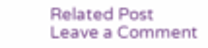Related Post
Leave a Comment